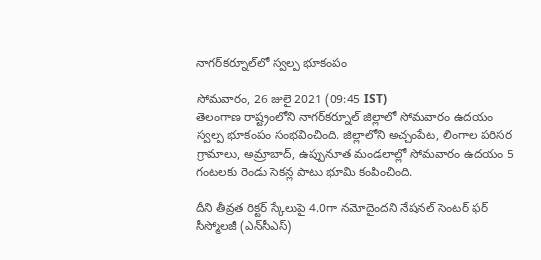నాగర్‌కర్నూల్‌లో స్వల్ప భూకంపం

సోమవారం, 26 జులై 2021 (09:45 IST)
తెలంగాణ రాష్ట్రంలోని నాగర్‌కర్నూల్ జిల్లాలో సోమవారం ఉదయం స్వల్ప భూకంపం సంభవించింది. జిల్లాలోని అచ్చంపేట, లింగాల పరిసర గ్రామాలు, అమ్రాబాద్‌, ఉప్పునూత మండలాల్లో సోమవారం ఉదయం 5 గంటలకు రెండు సెకన్ల పాటు భూమి కంపించింది.

దీని తీవ్రత రిక్టర్‌ స్కేలుపై 4.0గా నమోదైందని నేషనల్‌ సెంటర్‌ ఫర్‌ సీస్మోలజీ (ఎన్‌సీఎస్‌)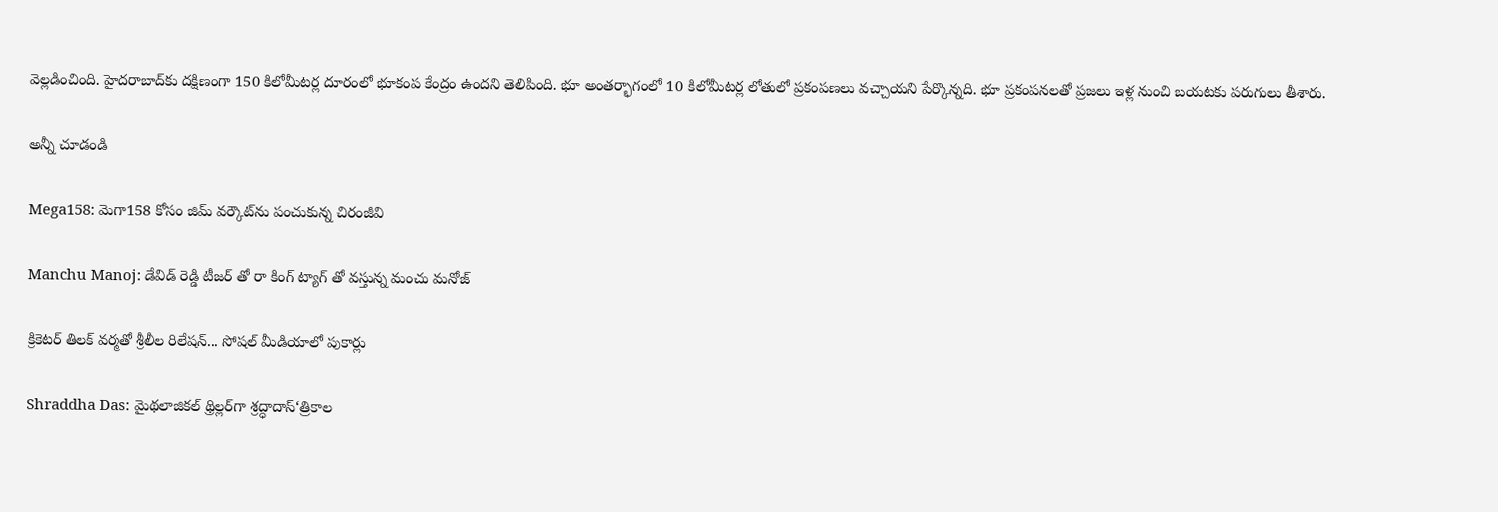వెల్లడించింది. హైదరాబాద్‌కు దక్షిణంగా 150 కిలోమీటర్ల దూరంలో భూకంప కేంద్రం ఉందని తెలిపింది. భూ అంతర్భాగంలో 10 కిలోమీటర్ల లోతులో ప్రకంపణలు వచ్చాయని పేర్కొన్నది. భూ ప్రకంపనలతో ప్రజలు ఇళ్ల నుంచి బయటకు పరుగులు తీశారు.

అన్నీ చూడండి

Mega158: మెగా158 కోసం జిమ్ వర్కౌట్‌ను పంచుకున్న చిరంజీవి

Manchu Manoj: డేవిడ్ రెడ్డి టీజర్ తో రా కింగ్ ట్యాగ్ తో వస్తున్న మంచు మనోజ్

క్రికెటర్ తిలక్ వర్మతో శ్రీలీల రిలేషన్... సోషల్ మీడియాలో పుకార్లు

Shraddha Das: మైథలాజికల్ థ్రిల్లర్‌గా శ్రద్ధాదాస్‘త్రికాల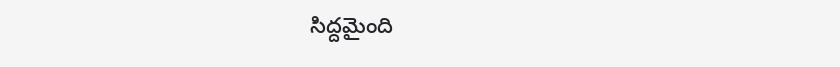సిద్దమైంది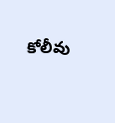కోలీవు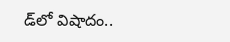డ్‌లో విషాదం..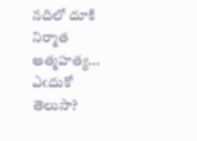నదిలో దూకి నిర్మాత ఆత్మహత్య... ఎఁదుకో తెలుసా?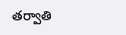తర్వాతి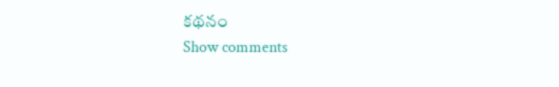కథనం
Show comments